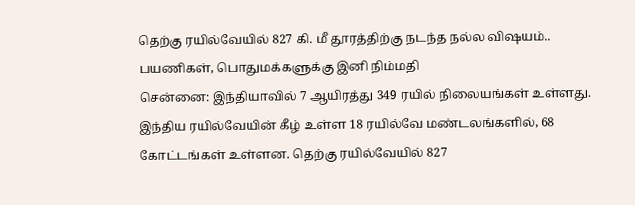தெற்கு ரயில்வேயில் 827 கி. மீ தூரத்திற்கு நடந்த நல்ல விஷயம்.. பயணிகள், பொதுமக்களுக்கு இனி நிம்மதி
சென்னை: இந்தியாவில் 7 ஆயிரத்து 349 ரயில் நிலையங்கள் உள்ளது. இந்திய ரயில்வேயின் கீழ் உள்ள 18 ரயில்வே மண்டலங்களில், 68 கோட்டங்கள் உள்ளன. தெற்கு ரயில்வேயில் 827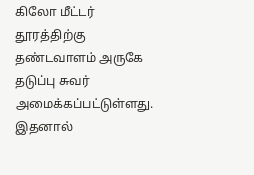கிலோ மீட்டர் தூரத்திற்கு தண்டவாளம் அருகே தடுப்பு சுவர் அமைக்கப்பட்டுள்ளது. இதனால்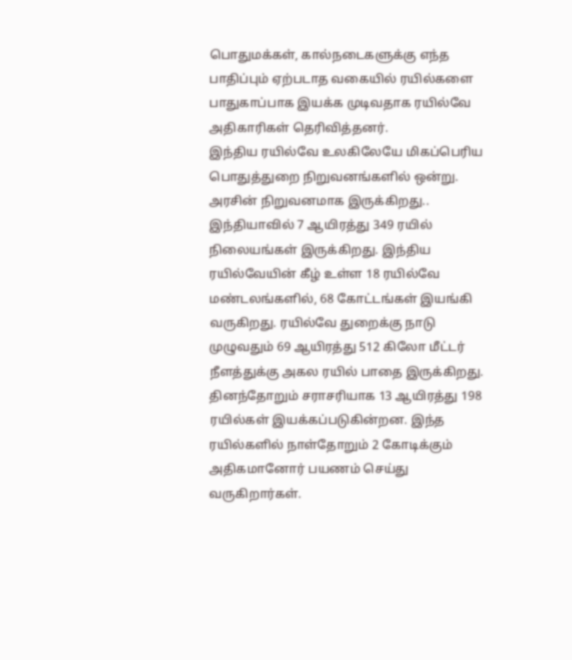பொதுமக்கள், கால்நடைகளுக்கு எந்த பாதிப்பும் ஏற்படாத வகையில் ரயில்களை பாதுகாப்பாக இயக்க முடிவதாக ரயில்வே அதிகாரிகள் தெரிவித்தனர்.
இந்திய ரயில்வே உலகிலேயே மிகப்பெரிய பொதுத்துறை நிறுவனங்களில் ஒன்று. அரசின் நிறுவனமாக இருக்கிறது.. இந்தியாவில் 7 ஆயிரத்து 349 ரயில் நிலையங்கள் இருக்கிறது. இந்திய ரயில்வேயின் கீழ் உள்ள 18 ரயில்வே மண்டலங்களில், 68 கோட்டங்கள் இயங்கி வருகிறது. ரயில்வே துறைக்கு நாடு முழுவதும் 69 ஆயிரத்து 512 கிலோ மீட்டர் நீளத்துக்கு அகல ரயில் பாதை இருக்கிறது. தினந்தோறும் சராசரியாக 13 ஆயிரத்து 198 ரயில்கள் இயக்கப்படுகின்றன. இந்த ரயில்களில் நாள்தோறும் 2 கோடிக்கும் அதிகமானோர் பயணம் செய்து வருகிறார்கள்.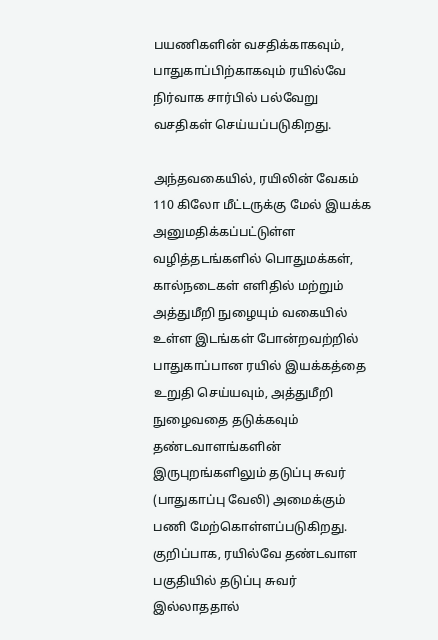பயணிகளின் வசதிக்காகவும், பாதுகாப்பிற்காகவும் ரயில்வே நிர்வாக சார்பில் பல்வேறு வசதிகள் செய்யப்படுகிறது.

அந்தவகையில், ரயிலின் வேகம் 110 கிலோ மீட்டருக்கு மேல் இயக்க அனுமதிக்கப்பட்டுள்ள வழித்தடங்களில் பொதுமக்கள், கால்நடைகள் எளிதில் மற்றும் அத்துமீறி நுழையும் வகையில் உள்ள இடங்கள் போன்றவற்றில் பாதுகாப்பான ரயில் இயக்கத்தை உறுதி செய்யவும், அத்துமீறி நுழைவதை தடுக்கவும் தண்டவாளங்களின் இருபுறங்களிலும் தடுப்பு சுவர் (பாதுகாப்பு வேலி) அமைக்கும் பணி மேற்கொள்ளப்படுகிறது.
குறிப்பாக, ரயில்வே தண்டவாள பகுதியில் தடுப்பு சுவர் இல்லாததால்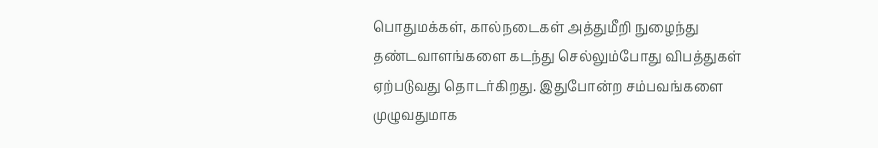பொதுமக்கள், கால்நடைகள் அத்துமீறி நுழைந்து தண்டவாளங்களை கடந்து செல்லும்போது விபத்துகள் ஏற்படுவது தொடர்கிறது. இதுபோன்ற சம்பவங்களை முழுவதுமாக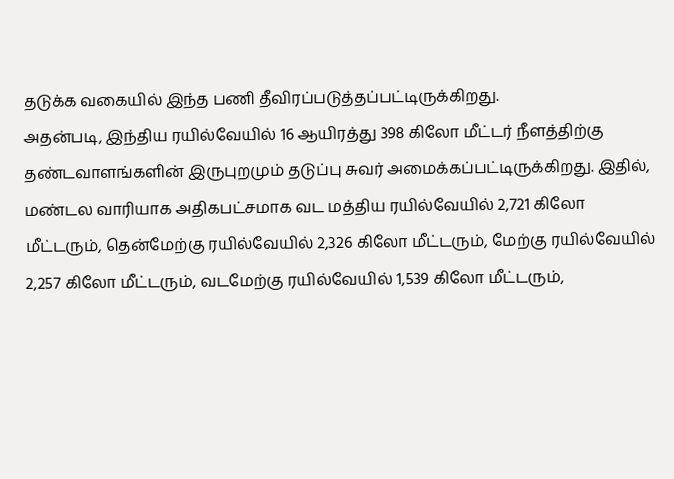தடுக்க வகையில் இந்த பணி தீவிரப்படுத்தப்பட்டிருக்கிறது.
அதன்படி, இந்திய ரயில்வேயில் 16 ஆயிரத்து 398 கிலோ மீட்டர் நீளத்திற்கு தண்டவாளங்களின் இருபுறமும் தடுப்பு சுவர் அமைக்கப்பட்டிருக்கிறது. இதில், மண்டல வாரியாக அதிகபட்சமாக வட மத்திய ரயில்வேயில் 2,721 கிலோ மீட்டரும், தென்மேற்கு ரயில்வேயில் 2,326 கிலோ மீட்டரும், மேற்கு ரயில்வேயில் 2,257 கிலோ மீட்டரும், வடமேற்கு ரயில்வேயில் 1,539 கிலோ மீட்டரும்,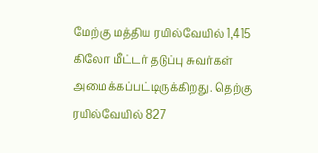மேற்கு மத்திய ரயில்வேயில் 1,415 கிலோ மீட்டர் தடுப்பு சுவர்கள் அமைக்கப்பட்டிருக்கிறது. தெற்கு ரயில்வேயில் 827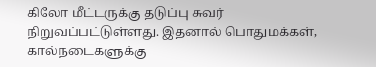கிலோ மீட்டருக்கு தடுப்பு சுவர் நிறுவப்பட்டுள்ளது. இதனால் பொதுமக்கள், கால்நடைகளுக்கு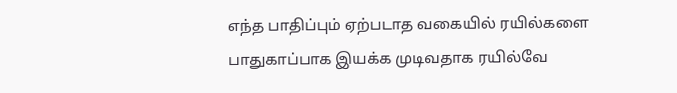எந்த பாதிப்பும் ஏற்படாத வகையில் ரயில்களை பாதுகாப்பாக இயக்க முடிவதாக ரயில்வே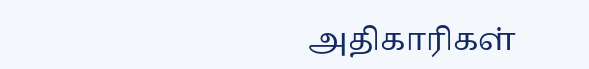அதிகாரிகள்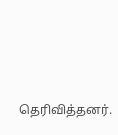தெரிவித்தனர்.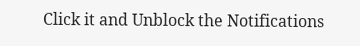Click it and Unblock the Notifications